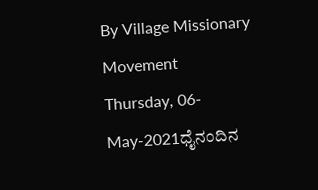By Village Missionary Movement
Thursday, 06-May-2021ಧೈನಂದಿನ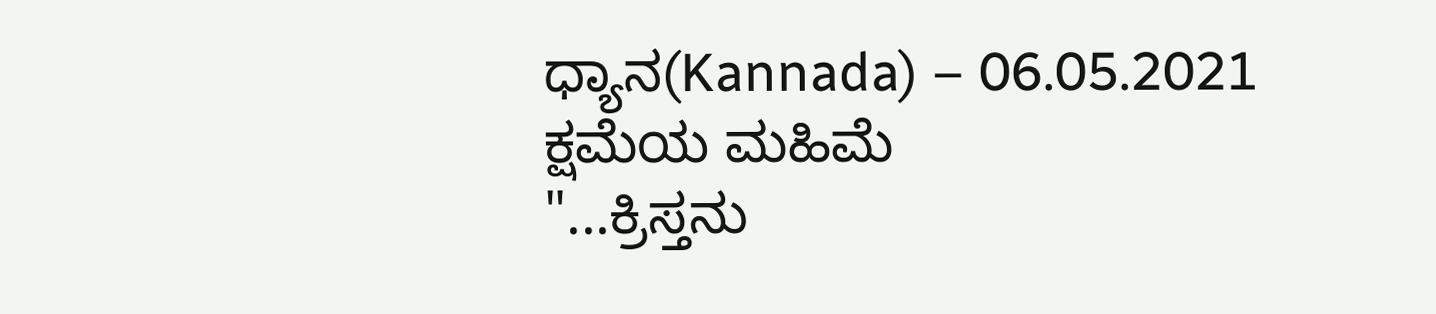ಧ್ಯಾನ(Kannada) – 06.05.2021
ಕ್ಷಮೆಯ ಮಹಿಮೆ
"...ಕ್ರಿಸ್ತನು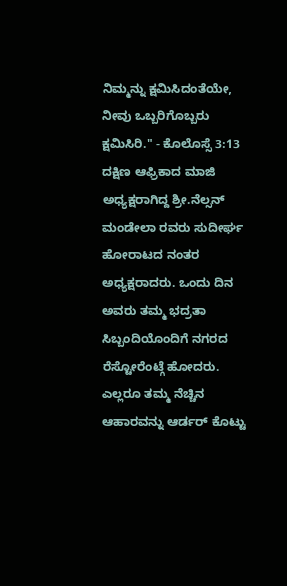ನಿಮ್ಮನ್ನು ಕ್ಷಮಿಸಿದಂತೆಯೇ, ನೀವು ಒಬ್ಬರಿಗೊಬ್ಬರು ಕ್ಷಮಿಸಿರಿ." - ಕೊಲೊಸ್ಸೆ 3:13
ದಕ್ಷಿಣ ಆಫ್ರಿಕಾದ ಮಾಜಿ ಅಧ್ಯಕ್ಷರಾಗಿದ್ದ ಶ್ರೀ.ನೆಲ್ಸನ್ ಮಂಡೇಲಾ ರವರು ಸುದೀರ್ಘ ಹೋರಾಟದ ನಂತರ ಅಧ್ಯಕ್ಷರಾದರು. ಒಂದು ದಿನ ಅವರು ತಮ್ಮ ಭದ್ರತಾ ಸಿಬ್ಬಂದಿಯೊಂದಿಗೆ ನಗರದ ರೆಸ್ಟೋರೆಂಟ್ಗೆ ಹೋದರು. ಎಲ್ಲರೂ ತಮ್ಮ ನೆಚ್ಚಿನ ಆಹಾರವನ್ನು ಆರ್ಡರ್ ಕೊಟ್ಟು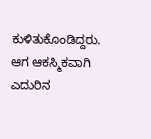ಕುಳಿತುಕೊಂಡಿದ್ದರು. ಆಗ ಆಕಸ್ಮಿಕವಾಗಿ ಎದುರಿನ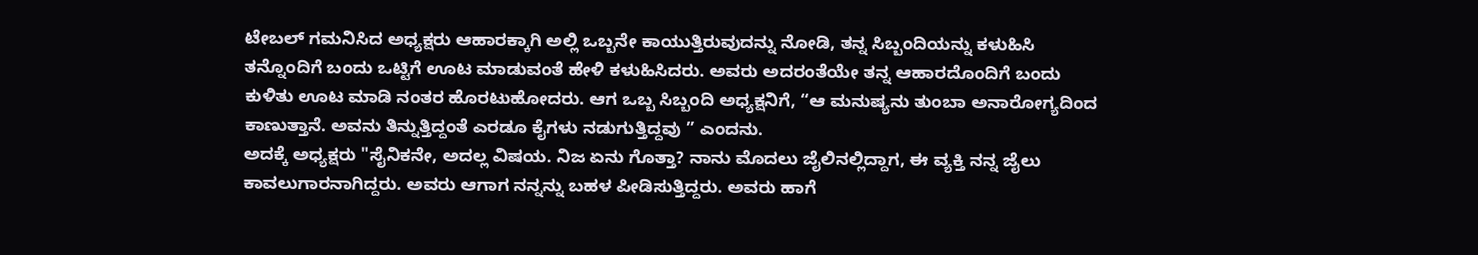ಟೇಬಲ್ ಗಮನಿಸಿದ ಅಧ್ಯಕ್ಷರು ಆಹಾರಕ್ಕಾಗಿ ಅಲ್ಲಿ ಒಬ್ಬನೇ ಕಾಯುತ್ತಿರುವುದನ್ನು ನೋಡಿ, ತನ್ನ ಸಿಬ್ಬಂದಿಯನ್ನು ಕಳುಹಿಸಿ ತನ್ನೊಂದಿಗೆ ಬಂದು ಒಟ್ಟಿಗೆ ಊಟ ಮಾಡುವಂತೆ ಹೇಳಿ ಕಳುಹಿಸಿದರು. ಅವರು ಅದರಂತೆಯೇ ತನ್ನ ಆಹಾರದೊಂದಿಗೆ ಬಂದು ಕುಳಿತು ಊಟ ಮಾಡಿ ನಂತರ ಹೊರಟುಹೋದರು. ಆಗ ಒಬ್ಬ ಸಿಬ್ಬಂದಿ ಅಧ್ಯಕ್ಷನಿಗೆ, “ಆ ಮನುಷ್ಯನು ತುಂಬಾ ಅನಾರೋಗ್ಯದಿಂದ ಕಾಣುತ್ತಾನೆ. ಅವನು ತಿನ್ನುತ್ತಿದ್ದಂತೆ ಎರಡೂ ಕೈಗಳು ನಡುಗುತ್ತಿದ್ದವು ” ಎಂದನು.
ಅದಕ್ಕೆ ಅಧ್ಯಕ್ಷರು "ಸೈನಿಕನೇ, ಅದಲ್ಲ ವಿಷಯ. ನಿಜ ಏನು ಗೊತ್ತಾ? ನಾನು ಮೊದಲು ಜೈಲಿನಲ್ಲಿದ್ದಾಗ, ಈ ವ್ಯಕ್ತಿ ನನ್ನ ಜೈಲು ಕಾವಲುಗಾರನಾಗಿದ್ದರು. ಅವರು ಆಗಾಗ ನನ್ನನ್ನು ಬಹಳ ಪೀಡಿಸುತ್ತಿದ್ದರು. ಅವರು ಹಾಗೆ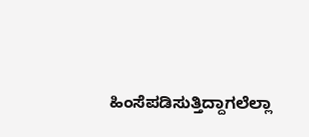ಹಿಂಸೆಪಡಿಸುತ್ತಿದ್ದಾಗಲೆಲ್ಲಾ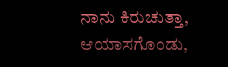ನಾನು ಕಿರುಚುತ್ತಾ, ಆಯಾಸಗೊಂಡು,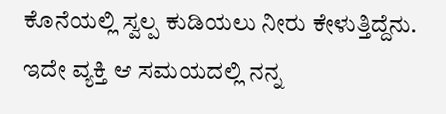ಕೊನೆಯಲ್ಲಿ ಸ್ವಲ್ಪ ಕುಡಿಯಲು ನೀರು ಕೇಳುತ್ತಿದ್ದೆನು. ಇದೇ ವ್ಯಕ್ತಿ ಆ ಸಮಯದಲ್ಲಿ ನನ್ನ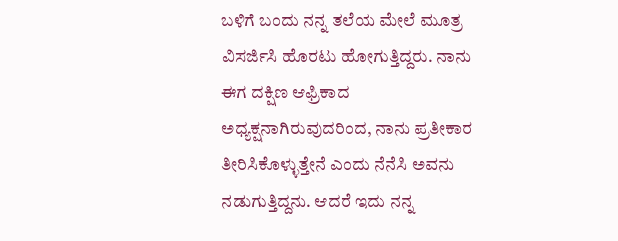ಬಳಿಗೆ ಬಂದು ನನ್ನ ತಲೆಯ ಮೇಲೆ ಮೂತ್ರ ವಿಸರ್ಜಿಸಿ ಹೊರಟು ಹೋಗುತ್ತಿದ್ದರು. ನಾನು ಈಗ ದಕ್ಷಿಣ ಆಫ್ರಿಕಾದ ಅಧ್ಯಕ್ಷನಾಗಿರುವುದರಿಂದ, ನಾನು ಪ್ರತೀಕಾರ ತೀರಿಸಿಕೊಳ್ಳುತ್ತೇನೆ ಎಂದು ನೆನೆಸಿ ಅವನು ನಡುಗುತ್ತಿದ್ದನು. ಆದರೆ ಇದು ನನ್ನ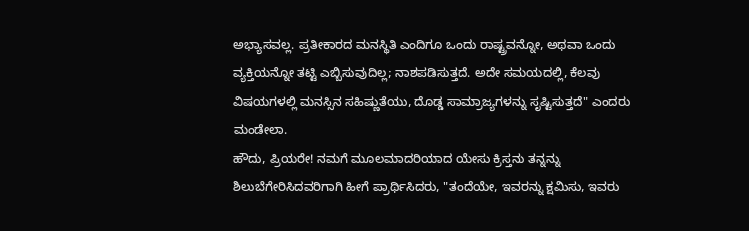ಅಭ್ಯಾಸವಲ್ಲ. ಪ್ರತೀಕಾರದ ಮನಸ್ಥಿತಿ ಎಂದಿಗೂ ಒಂದು ರಾಷ್ಟ್ರವನ್ನೋ, ಅಥವಾ ಒಂದು ವ್ಯಕ್ತಿಯನ್ನೋ ತಟ್ಟಿ ಎಬ್ಬಿಸುವುದಿಲ್ಲ; ನಾಶಪಡಿಸುತ್ತದೆ. ಅದೇ ಸಮಯದಲ್ಲಿ, ಕೆಲವು ವಿಷಯಗಳಲ್ಲಿ ಮನಸ್ಸಿನ ಸಹಿಷ್ಣುತೆಯು, ದೊಡ್ಡ ಸಾಮ್ರಾಜ್ಯಗಳನ್ನು ಸೃಷ್ಟಿಸುತ್ತದೆ" ಎಂದರು ಮಂಡೇಲಾ.
ಹೌದು, ಪ್ರಿಯರೇ! ನಮಗೆ ಮೂಲಮಾದರಿಯಾದ ಯೇಸು ಕ್ರಿಸ್ತನು ತನ್ನನ್ನು ಶಿಲುಬೆಗೇರಿಸಿದವರಿಗಾಗಿ ಹೀಗೆ ಪ್ರಾರ್ಥಿಸಿದರು, "ತಂದೆಯೇ, ಇವರನ್ನು ಕ್ಷಮಿಸು, ಇವರು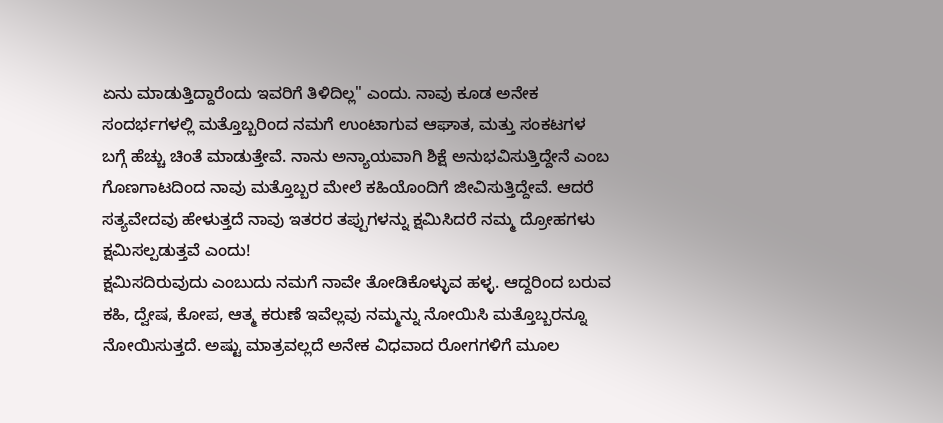ಏನು ಮಾಡುತ್ತಿದ್ದಾರೆಂದು ಇವರಿಗೆ ತಿಳಿದಿಲ್ಲ" ಎಂದು. ನಾವು ಕೂಡ ಅನೇಕ ಸಂದರ್ಭಗಳಲ್ಲಿ ಮತ್ತೊಬ್ಬರಿಂದ ನಮಗೆ ಉಂಟಾಗುವ ಆಘಾತ, ಮತ್ತು ಸಂಕಟಗಳ ಬಗ್ಗೆ ಹೆಚ್ಚು ಚಿಂತೆ ಮಾಡುತ್ತೇವೆ. ನಾನು ಅನ್ಯಾಯವಾಗಿ ಶಿಕ್ಷೆ ಅನುಭವಿಸುತ್ತಿದ್ದೇನೆ ಎಂಬ ಗೊಣಗಾಟದಿಂದ ನಾವು ಮತ್ತೊಬ್ಬರ ಮೇಲೆ ಕಹಿಯೊಂದಿಗೆ ಜೀವಿಸುತ್ತಿದ್ದೇವೆ. ಆದರೆ ಸತ್ಯವೇದವು ಹೇಳುತ್ತದೆ ನಾವು ಇತರರ ತಪ್ಪುಗಳನ್ನು ಕ್ಷಮಿಸಿದರೆ ನಮ್ಮ ದ್ರೋಹಗಳು ಕ್ಷಮಿಸಲ್ಪಡುತ್ತವೆ ಎಂದು!
ಕ್ಷಮಿಸದಿರುವುದು ಎಂಬುದು ನಮಗೆ ನಾವೇ ತೋಡಿಕೊಳ್ಳುವ ಹಳ್ಳ. ಆದ್ದರಿಂದ ಬರುವ ಕಹಿ, ದ್ವೇಷ, ಕೋಪ, ಆತ್ಮ ಕರುಣೆ ಇವೆಲ್ಲವು ನಮ್ಮನ್ನು ನೋಯಿಸಿ ಮತ್ತೊಬ್ಬರನ್ನೂ ನೋಯಿಸುತ್ತದೆ. ಅಷ್ಟು ಮಾತ್ರವಲ್ಲದೆ ಅನೇಕ ವಿಧವಾದ ರೋಗಗಳಿಗೆ ಮೂಲ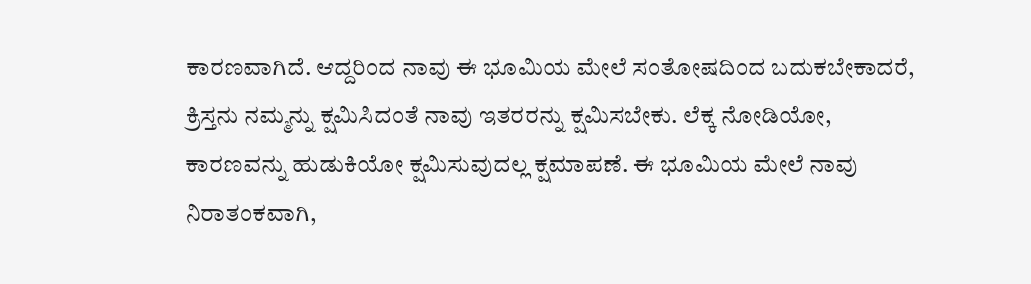ಕಾರಣವಾಗಿದೆ. ಆದ್ದರಿಂದ ನಾವು ಈ ಭೂಮಿಯ ಮೇಲೆ ಸಂತೋಷದಿಂದ ಬದುಕಬೇಕಾದರೆ, ಕ್ರಿಸ್ತನು ನಮ್ಮನ್ನು ಕ್ಷಮಿಸಿದಂತೆ ನಾವು ಇತರರನ್ನು ಕ್ಷಮಿಸಬೇಕು. ಲೆಕ್ಕ ನೋಡಿಯೋ, ಕಾರಣವನ್ನು ಹುಡುಕಿಯೋ ಕ್ಷಮಿಸುವುದಲ್ಲ ಕ್ಷಮಾಪಣೆ. ಈ ಭೂಮಿಯ ಮೇಲೆ ನಾವು ನಿರಾತಂಕವಾಗಿ,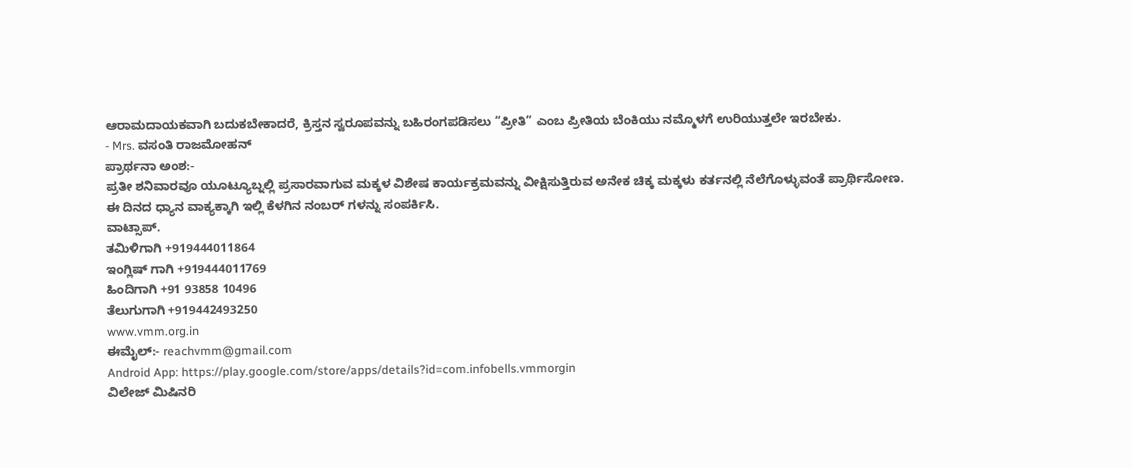ಆರಾಮದಾಯಕವಾಗಿ ಬದುಕಬೇಕಾದರೆ, ಕ್ರಿಸ್ತನ ಸ್ವರೂಪವನ್ನು ಬಹಿರಂಗಪಡಿಸಲು “ಪ್ರೀತಿ” ಎಂಬ ಪ್ರೀತಿಯ ಬೆಂಕಿಯು ನಮ್ಮೊಳಗೆ ಉರಿಯುತ್ತಲೇ ಇರಬೇಕು.
- Mrs. ವಸಂತಿ ರಾಜಮೋಹನ್
ಪ್ರಾರ್ಥನಾ ಅಂಶ:-
ಪ್ರತೀ ಶನಿವಾರವೂ ಯೂಟ್ಯೂಬ್ನಲ್ಲಿ ಪ್ರಸಾರವಾಗುವ ಮಕ್ಕಳ ವಿಶೇಷ ಕಾರ್ಯಕ್ರಮವನ್ನು ವೀಕ್ಷಿಸುತ್ತಿರುವ ಅನೇಕ ಚಿಕ್ಕ ಮಕ್ಕಳು ಕರ್ತನಲ್ಲಿ ನೆಲೆಗೊಳ್ಳುವಂತೆ ಪ್ರಾರ್ಥಿಸೋಣ.
ಈ ದಿನದ ಧ್ಯಾನ ವಾಕ್ಯಕ್ಕಾಗಿ ಇಲ್ಲಿ ಕೆಳಗಿನ ನಂಬರ್ ಗಳನ್ನು ಸಂಪರ್ಕಿಸಿ.
ವಾಟ್ಸಾಪ್.
ತಮಿಳಿಗಾಗಿ +919444011864
ಇಂಗ್ಲಿಷ್ ಗಾಗಿ +919444011769
ಹಿಂದಿಗಾಗಿ +91 93858 10496
ತೆಲುಗುಗಾಗಿ +919442493250
www.vmm.org.in
ಈಮೈಲ್:- reachvmm@gmail.com
Android App: https://play.google.com/store/apps/details?id=com.infobells.vmmorgin
ವಿಲೇಜ್ ಮಿಷಿನರಿ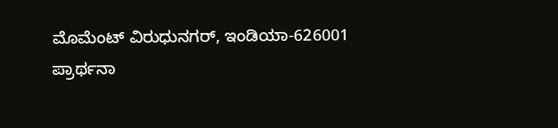ಮೊಮೆಂಟ್ ವಿರುಧುನಗರ್, ಇಂಡಿಯಾ-626001
ಪ್ರಾರ್ಥನಾ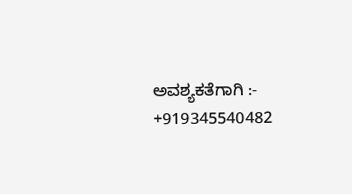ಅವಶ್ಯಕತೆಗಾಗಿ :- +919345540482